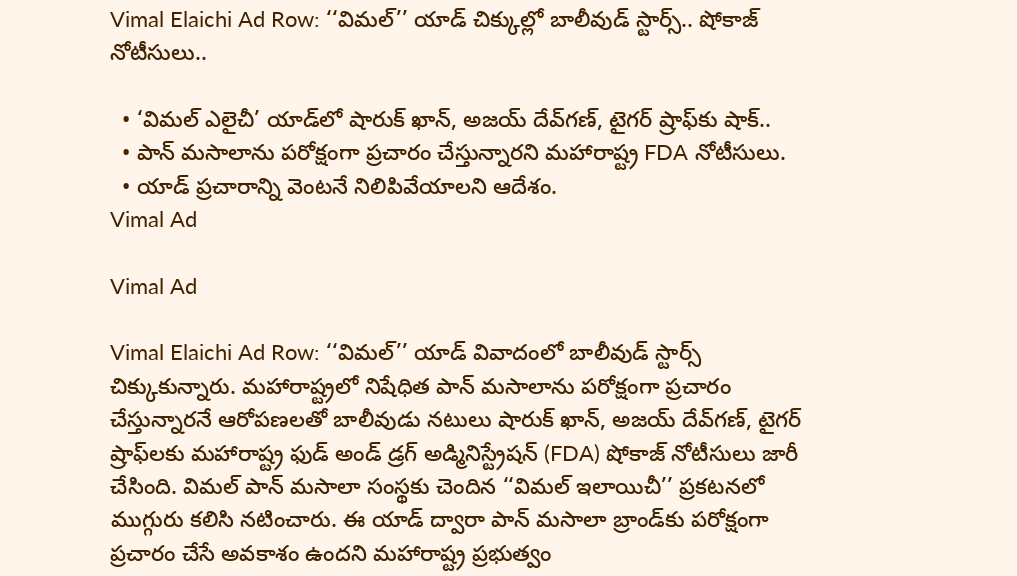Vimal Elaichi Ad Row: ‘‘విమల్’’ యాడ్ చిక్కుల్లో బాలీవుడ్ స్టార్స్.. షోకాజ్ నోటీసులు..

  • ‘విమల్ ఎలైచీ’ యాడ్‌లో షారుక్ ఖాన్, అజయ్ దేవ్‌గణ్, టైగర్ ష్రాఫ్‌కు షాక్..
  • పాన్ మసాలాను పరోక్షంగా ప్రచారం చేస్తున్నారని మహారాష్ట్ర FDA నోటీసులు.
  • యాడ్ ప్రచారాన్ని వెంటనే నిలిపివేయాలని ఆదేశం.
Vimal Ad

Vimal Ad

Vimal Elaichi Ad Row: ‘‘విమల్’’ యాడ్ వివాదంలో బాలీవుడ్ స్టార్స్ చిక్కుకున్నారు. మహారాష్ట్రలో నిషేధిత పాన్ మసాలాను పరోక్షంగా ప్రచారం చేస్తున్నారనే ఆరోపణలతో బాలీవుడు నటులు షారుక్ ఖాన్, అజయ్ దేవ్‌గణ్, టైగర్ ష్రాఫ్‌లకు మహారాష్ట్ర ఫుడ్ అండ్ డ్రగ్ అడ్మినిస్ట్రేషన్ (FDA) షోకాజ్ నోటీసులు జారీ చేసింది. విమల్ పాన్ మసాలా సంస్థకు చెందిన ‘‘విమల్ ఇలాయిచీ’’ ప్రకటనలో ముగ్గురు కలిసి నటించారు. ఈ యాడ్ ద్వారా పాన్ మసాలా బ్రాండ్‌కు పరోక్షంగా ప్రచారం చేసే అవకాశం ఉందని మహారాష్ట్ర ప్రభుత్వం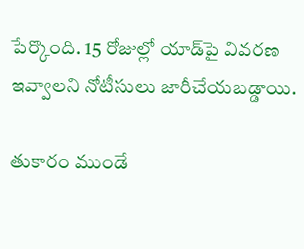పేర్కొంది. 15 రోజుల్లో యాడ్‌పై వివరణ ఇవ్వాలని నోటీసులు జారీచేయబడ్డాయి.

తుకారం ముండే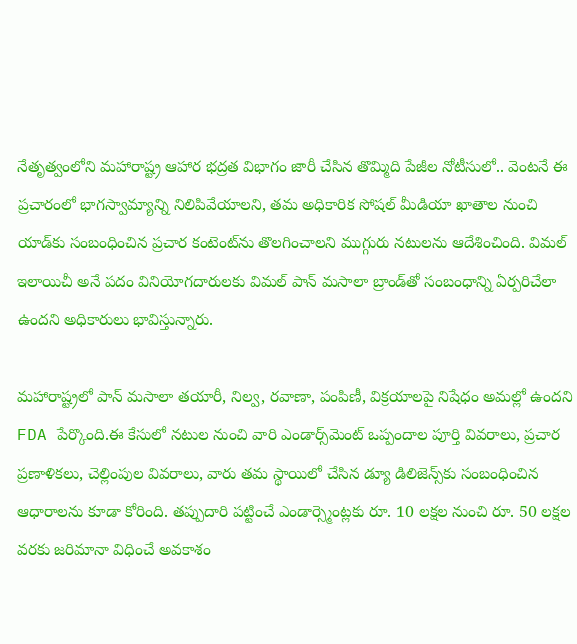నేతృత్వంలోని మహారాష్ట్ర ఆహార భద్రత విభాగం జారీ చేసిన తొమ్మిది పేజీల నోటీసులో.. వెంటనే ఈ ప్రచారంలో భాగస్వామ్యాన్ని నిలిపివేయాలని, తమ అధికారిక సోషల్ మీడియా ఖాతాల నుంచి యాడ్‌కు సంబంధించిన ప్రచార కంటెంట్‌ను తొలగించాలని ముగ్గురు నటులను ఆదేశించింది. విమల్ ఇలాయిచీ అనే పదం వినియోగదారులకు విమల్ పాన్ మసాలా బ్రాండ్‌తో సంబంధాన్ని ఏర్పరిచేలా ఉందని అధికారులు భావిస్తున్నారు.

మహారాష్ట్రలో పాన్ మసాలా తయారీ, నిల్వ, రవాణా, పంపిణీ, విక్రయాలపై నిషేధం అమల్లో ఉందని FDA పేర్కొంది.ఈ కేసులో నటుల నుంచి వారి ఎండార్స్‌మెంట్ ఒప్పందాల పూర్తి వివరాలు, ప్రచార ప్రణాళికలు, చెల్లింపుల వివరాలు, వారు తమ స్థాయిలో చేసిన డ్యూ డిలిజెన్స్‌కు సంబంధించిన ఆధారాలను కూడా కోరింది. తప్పుదారి పట్టించే ఎండార్స్మెంట్లకు రూ. 10 లక్షల నుంచి రూ. 50 లక్షల వరకు జరిమానా విధించే అవకాశం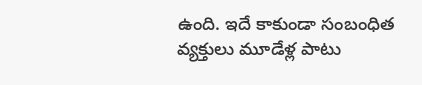ఉంది. ఇదే కాకుండా సంబంధిత వ్యక్తులు మూడేళ్ల పాటు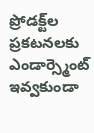ప్రోడక్ట్‌ల ప్రకటనలకు ఎండార్స్మెంట్ ఇవ్వకుండా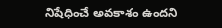నిషేధించే అవకాశం ఉందని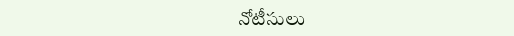నోటీసులు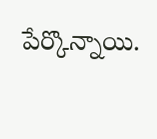పేర్కొన్నాయి.